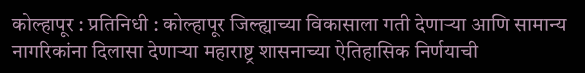कोल्हापूर : प्रतिनिधी : कोल्हापूर जिल्ह्याच्या विकासाला गती देणाऱ्या आणि सामान्य नागरिकांना दिलासा देणाऱ्या महाराष्ट्र शासनाच्या ऐतिहासिक निर्णयाची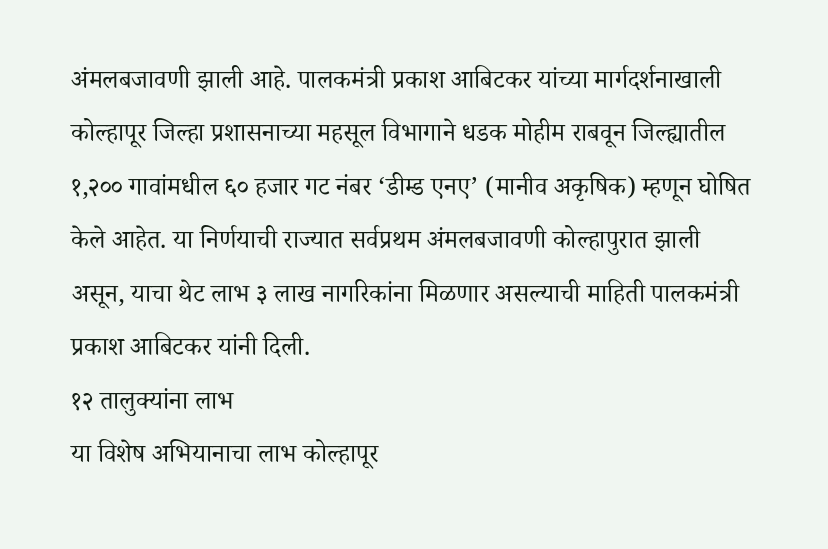अंमलबजावणी झाली आहे. पालकमंत्री प्रकाश आबिटकर यांच्या मार्गदर्शनाखाली कोल्हापूर जिल्हा प्रशासनाच्या महसूल विभागाने धडक मोहीम राबवून जिल्ह्यातील १,२०० गावांमधील ६० हजार गट नंबर ‘डीम्ड एनए’ (मानीव अकृषिक) म्हणून घोषित केले आहेत. या निर्णयाची राज्यात सर्वप्रथम अंमलबजावणी कोल्हापुरात झाली असून, याचा थेट लाभ ३ लाख नागरिकांना मिळणार असल्याची माहिती पालकमंत्री प्रकाश आबिटकर यांनी दिली.
१२ तालुक्यांना लाभ
या विशेष अभियानाचा लाभ कोल्हापूर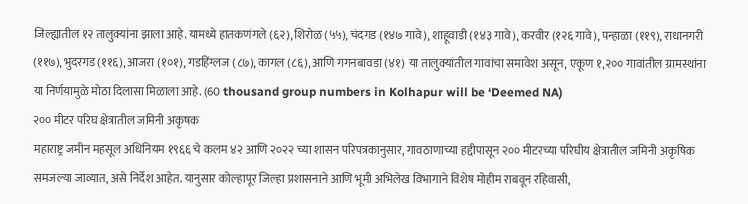जिल्ह्यातील १२ तालुक्यांना झाला आहे. यामध्ये हातकणंगले (६२), शिरोळ (५५), चंदगड (१४७ गावे), शाहूवाडी (१४३ गावे), करवीर (१२६ गावे), पन्हाळा (११९), राधानगरी (११७), भुदरगड (११६), आजरा (१०१), गडहिंग्लज (८७), कागल (८६), आणि गगनबावडा (४१) या तालुक्यांतील गावांचा समावेश असून, एकूण १,२०० गावांतील ग्रामस्थांना या निर्णयामुळे मोठा दिलासा मिळाला आहे. (60 thousand group numbers in Kolhapur will be ‘Deemed NA)
२०० मीटर परिघ क्षेत्रातील जमिनी अकृषक
महाराष्ट्र जमीन महसूल अधिनियम १९६६ चे कलम ४२ आणि २०२२ च्या शासन परिपत्रकानुसार, गावठाणाच्या हद्दीपासून २०० मीटरच्या परिघीय क्षेत्रातील जमिनी अकृषिक समजल्या जाव्यात, असे निर्देश आहेत. यानुसार कोल्हापूर जिल्हा प्रशासनाने आणि भूमी अभिलेख विभागाने विशेष मोहीम राबवून रहिवासी,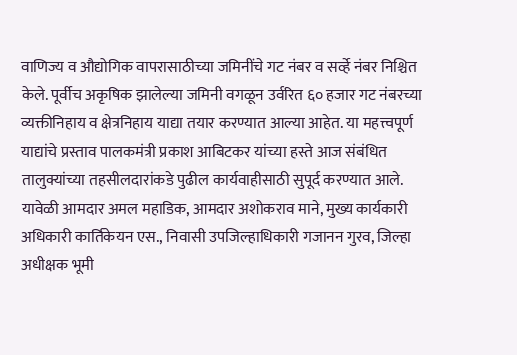वाणिज्य व औद्योगिक वापरासाठीच्या जमिनींचे गट नंबर व सर्व्हे नंबर निश्चित केले. पूर्वीच अकृषिक झालेल्या जमिनी वगळून उर्वरित ६० हजार गट नंबरच्या व्यक्तीनिहाय व क्षेत्रनिहाय याद्या तयार करण्यात आल्या आहेत. या महत्त्वपूर्ण याद्यांचे प्रस्ताव पालकमंत्री प्रकाश आबिटकर यांच्या हस्ते आज संबंधित तालुक्यांच्या तहसीलदारांकडे पुढील कार्यवाहीसाठी सुपूर्द करण्यात आले. यावेळी आमदार अमल महाडिक, आमदार अशोकराव माने, मुख्य कार्यकारी अधिकारी कार्तिकेयन एस., निवासी उपजिल्हाधिकारी गजानन गुरव, जिल्हा अधीक्षक भूमी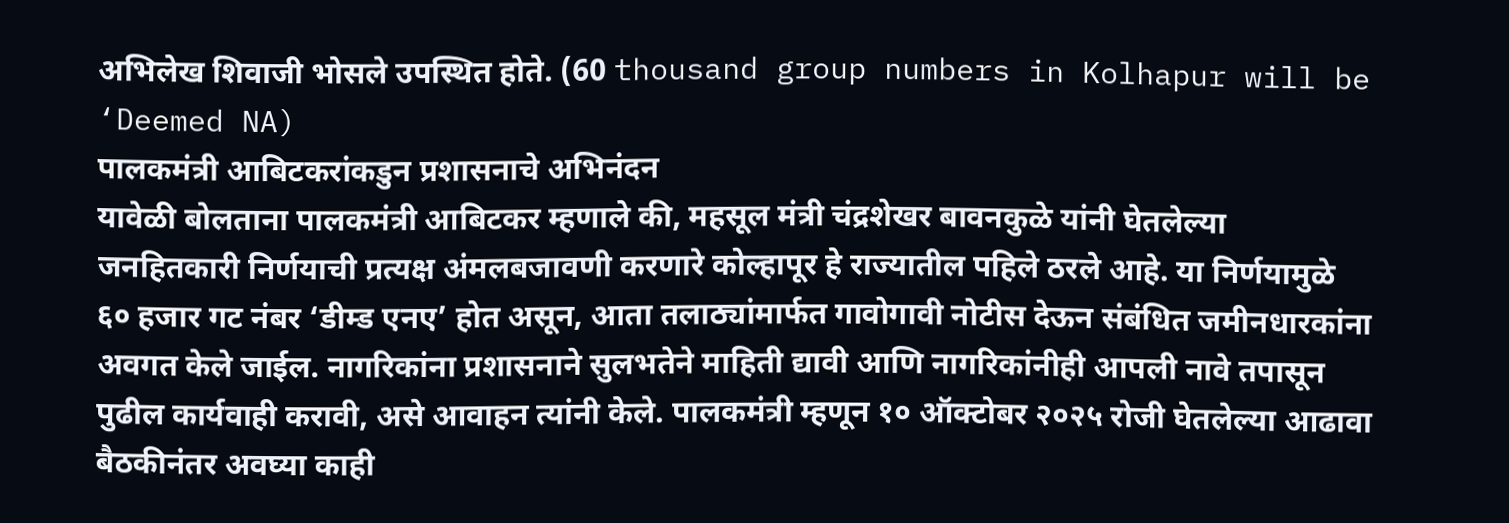अभिलेख शिवाजी भोसले उपस्थित होते. (60 thousand group numbers in Kolhapur will be ‘Deemed NA)
पालकमंत्री आबिटकरांकडुन प्रशासनाचे अभिनंदन
यावेळी बोलताना पालकमंत्री आबिटकर म्हणाले की, महसूल मंत्री चंद्रशेखर बावनकुळे यांनी घेतलेल्या जनहितकारी निर्णयाची प्रत्यक्ष अंमलबजावणी करणारे कोल्हापूर हे राज्यातील पहिले ठरले आहे. या निर्णयामुळे ६० हजार गट नंबर ‘डीम्ड एनए’ होत असून, आता तलाठ्यांमार्फत गावोगावी नोटीस देऊन संबंधित जमीनधारकांना अवगत केले जाईल. नागरिकांना प्रशासनाने सुलभतेने माहिती द्यावी आणि नागरिकांनीही आपली नावे तपासून पुढील कार्यवाही करावी, असे आवाहन त्यांनी केले. पालकमंत्री म्हणून १० ऑक्टोबर २०२५ रोजी घेतलेल्या आढावा बैठकीनंतर अवघ्या काही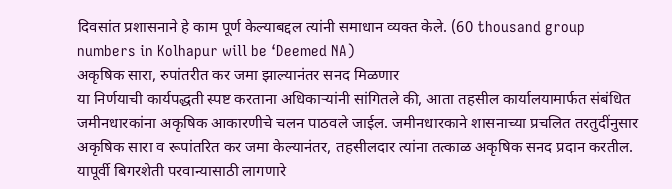दिवसांत प्रशासनाने हे काम पूर्ण केल्याबद्दल त्यांनी समाधान व्यक्त केले. (60 thousand group numbers in Kolhapur will be ‘Deemed NA)
अकृषिक सारा, रुपांतरीत कर जमा झाल्यानंतर सनद मिळणार
या निर्णयाची कार्यपद्धती स्पष्ट करताना अधिकाऱ्यांनी सांगितले की, आता तहसील कार्यालयामार्फत संबंधित जमीनधारकांना अकृषिक आकारणीचे चलन पाठवले जाईल. जमीनधारकाने शासनाच्या प्रचलित तरतुदींनुसार अकृषिक सारा व रूपांतरित कर जमा केल्यानंतर, तहसीलदार त्यांना तत्काळ अकृषिक सनद प्रदान करतील. यापूर्वी बिगरशेती परवान्यासाठी लागणारे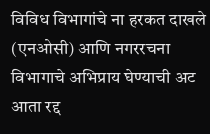विविध विभागांचे ना हरकत दाखले (एनओसी) आणि नगररचना विभागाचे अभिप्राय घेण्याची अट आता रद्द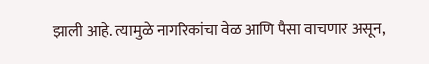झाली आहे. त्यामुळे नागरिकांचा वेळ आणि पैसा वाचणार असून,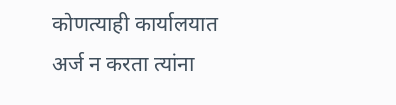कोणत्याही कार्यालयात अर्ज न करता त्यांना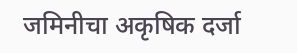जमिनीचा अकृषिक दर्जा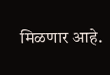मिळणार आहे.